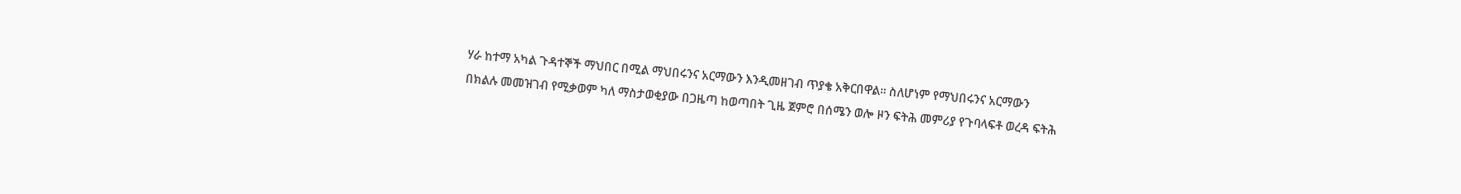ሃራ ከተማ አካል ጉዳተኞች ማህበር በሚል ማህበሩንና አርማውን እንዲመዘገብ ጥያቄ አቅርበዋል፡፡ ስለሆነም የማህበሩንና አርማውን በክልሉ መመዝገብ የሚቃወም ካለ ማስታወቂያው በጋዜጣ ከወጣበት ጊዜ ጀምሮ በሰሜን ወሎ ዞን ፍትሕ መምሪያ የጉባላፍቶ ወረዳ ፍትሕ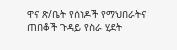ዋና ጽ/ቤት የሰነዶች የማህበራትና ጠበቆች ጉዳይ የስራ ሂደት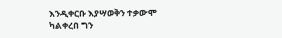እንዲቀርቡ እያሣወቅን ተቃውሞ ካልቀረበ ግን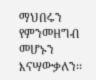ማህበሩን የምንመዘግብ መሆኑን እናሣውቃለን፡፡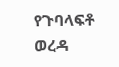የጉባላፍቶ ወረዳ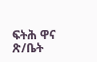ፍትሕ ዋና ጽ/ቤት